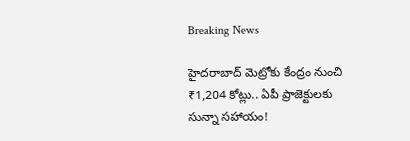Breaking News

హైదరాబాద్ మెట్రోకు కేంద్రం నుంచి ₹1,204 కోట్లు.. ఏపీ ప్రాజెక్టులకు సున్నా సహాయం!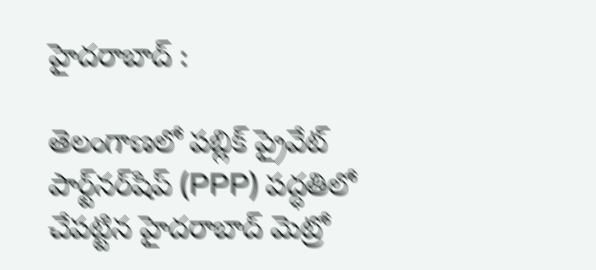హైదరాబాద్ :

తెలంగాణలో పబ్లిక్ ప్రైవేట్ పార్ట్‌నర్‌షిప్ (PPP) పద్ధతిలో చేపట్టిన హైదరాబాద్ మెట్రో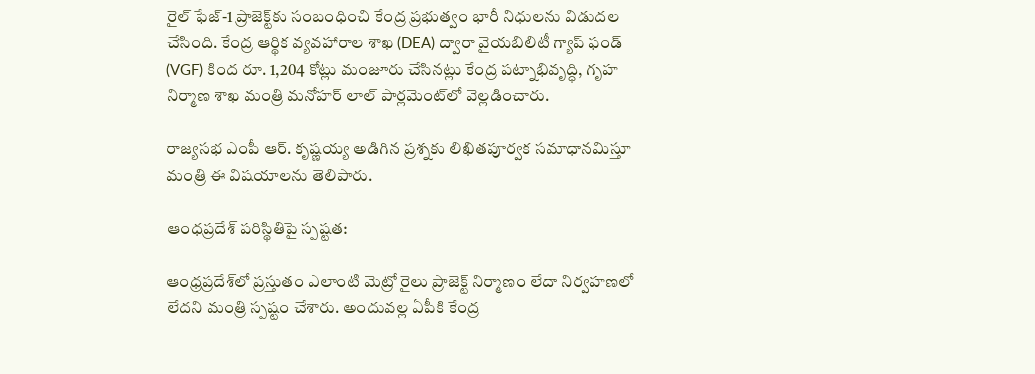రైల్ ఫేజ్-1 ప్రాజెక్ట్‌కు సంబంధించి కేంద్ర ప్రభుత్వం భారీ నిధులను విడుదల చేసింది. కేంద్ర ఆర్థిక వ్యవహారాల శాఖ (DEA) ద్వారా వైయబిలిటీ గ్యాప్ ఫండ్ (VGF) కింద రూ. 1,204 కోట్లు మంజూరు చేసినట్లు కేంద్ర పట్నాభివృద్ధి, గృహ నిర్మాణ శాఖ మంత్రి మనోహర్ లాల్ పార్లమెంట్‌లో వెల్లడించారు.

రాజ్యసభ ఎంపీ ఆర్. కృష్ణయ్య అడిగిన ప్రశ్నకు లిఖితపూర్వక సమాధానమిస్తూ మంత్రి ఈ విషయాలను తెలిపారు.

ఆంధప్రదేశ్ పరిస్థితిపై స్పష్టత:

ఆంధ్రప్రదేశ్‌లో ప్రస్తుతం ఎలాంటి మెట్రో రైలు ప్రాజెక్ట్ నిర్మాణం లేదా నిర్వహణలో లేదని మంత్రి స్పష్టం చేశారు. అందువల్ల ఏపీకి కేంద్ర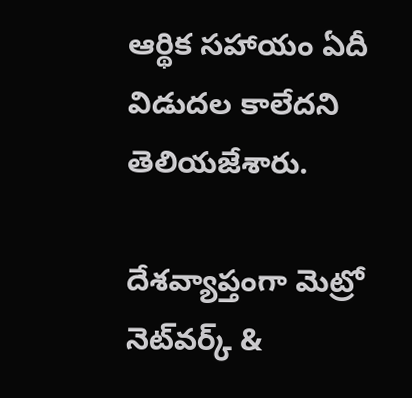ఆర్థిక సహాయం ఏదీ విడుదల కాలేదని తెలియజేశారు.

దేశవ్యాప్తంగా మెట్రో నెట్‌వర్క్ &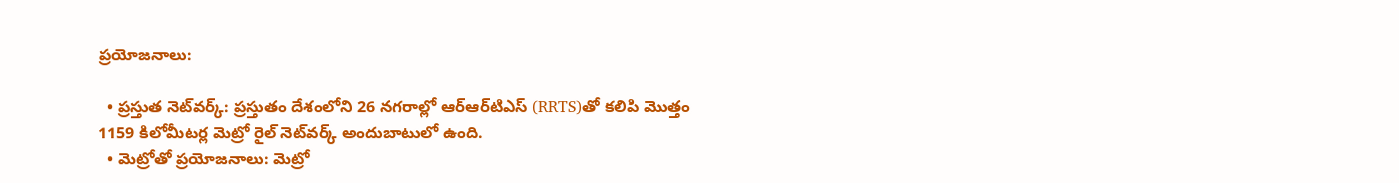ప్రయోజనాలు:

  • ప్రస్తుత నెట్‌వర్క్: ప్రస్తుతం దేశంలోని 26 నగరాల్లో ఆర్‌ఆర్‌టిఎస్ (RRTS)తో కలిపి మొత్తం 1159 కిలోమీటర్ల మెట్రో రైల్ నెట్‌వర్క్ అందుబాటులో ఉంది.
  • మెట్రోతో ప్రయోజనాలు: మెట్రో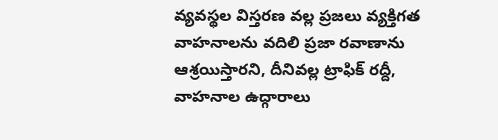వ్యవస్థల విస్తరణ వల్ల ప్రజలు వ్యక్తిగత వాహనాలను వదిలి ప్రజా రవాణాను ఆశ్రయిస్తారని, దీనివల్ల ట్రాఫిక్ రద్దీ, వాహనాల ఉద్గారాలు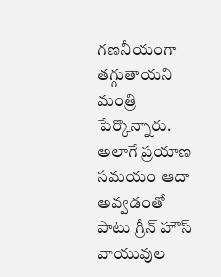గణనీయంగా తగ్గుతాయని మంత్రి పేర్కొన్నారు. అలాగే ప్రయాణ సమయం ఆదా అవ్వడంతో పాటు గ్రీన్ హౌస్ వాయువుల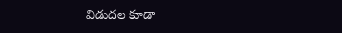విడుదల కూడా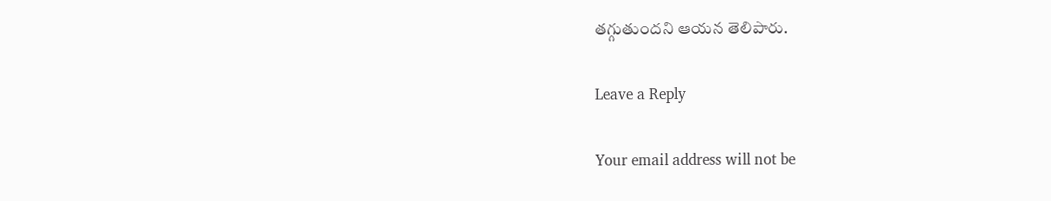తగ్గుతుందని ఆయన తెలిపారు.

Leave a Reply

Your email address will not be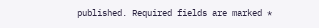published. Required fields are marked *